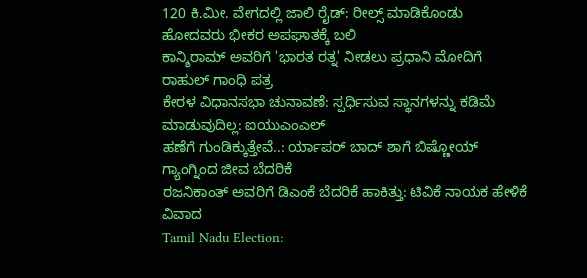120 ಕಿ.ಮೀ. ವೇಗದಲ್ಲಿ ಜಾಲಿ ರೈಡ್: ರೀಲ್ಸ್ ಮಾಡಿಕೊಂಡು ಹೋದವರು ಭೀಕರ ಅಪಘಾತಕ್ಕೆ ಬಲಿ
ಕಾನ್ಶಿರಾಮ್ ಅವರಿಗೆ 'ಭಾರತ ರತ್ನ' ನೀಡಲು ಪ್ರಧಾನಿ ಮೋದಿಗೆ ರಾಹುಲ್ ಗಾಂಧಿ ಪತ್ರ
ಕೇರಳ ವಿಧಾನಸಭಾ ಚುನಾವಣೆ: ಸ್ಪರ್ಧಿಸುವ ಸ್ಥಾನಗಳನ್ನು ಕಡಿಮೆ ಮಾಡುವುದಿಲ್ಲ: ಐಯುಎಂಎಲ್
ಹಣೆಗೆ ಗುಂಡಿಕ್ಕುತ್ತೇವೆ..: ರ್ಯಾಪರ್ ಬಾದ್ ಶಾಗೆ ಬಿಷ್ಣೋಯ್ ಗ್ಯಾಂಗ್ನಿಂದ ಜೀವ ಬೆದರಿಕೆ
ರಜನಿಕಾಂತ್ ಅವರಿಗೆ ಡಿಎಂಕೆ ಬೆದರಿಕೆ ಹಾಕಿತ್ತು: ಟಿವಿಕೆ ನಾಯಕ ಹೇಳಿಕೆ ವಿವಾದ
Tamil Nadu Election: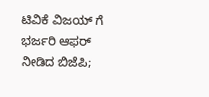ಟಿವಿಕೆ ವಿಜಯ್ ಗೆ ಭರ್ಜರಿ ಆಫರ್ ನೀಡಿದ ಬಿಜೆಪಿ;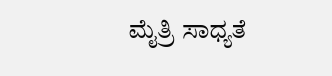ಮೈತ್ರಿ ಸಾಧ್ಯತೆ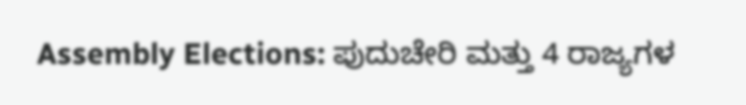Assembly Elections: ಪುದುಚೇರಿ ಮತ್ತು 4 ರಾಜ್ಯಗಳ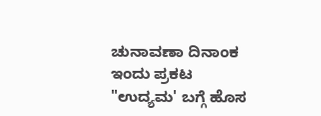ಚುನಾವಣಾ ದಿನಾಂಕ ಇಂದು ಪ್ರಕಟ
"ಉದ್ಯಮ' ಬಗ್ಗೆ ಹೊಸ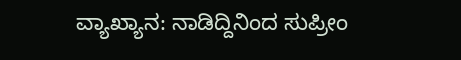ವ್ಯಾಖ್ಯಾನ: ನಾಡಿದ್ದಿನಿಂದ ಸುಪ್ರೀಂ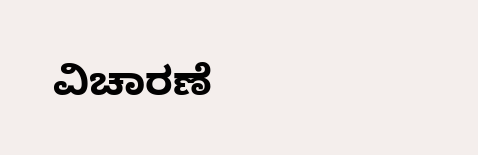ವಿಚಾರಣೆ